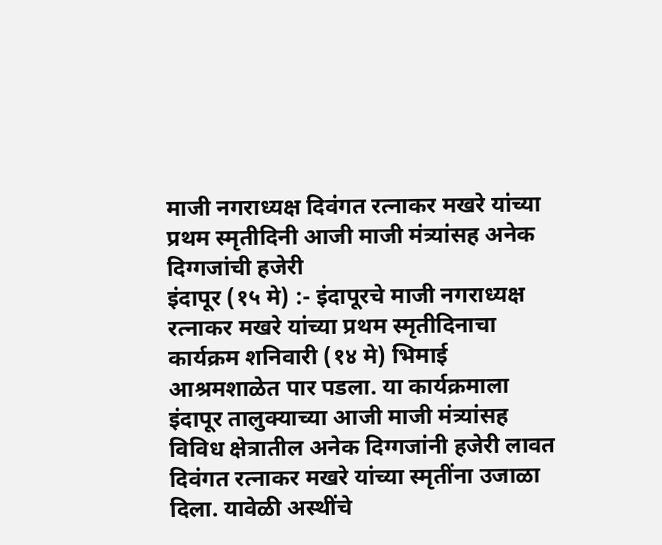माजी नगराध्यक्ष दिवंगत रत्नाकर मखरे यांच्या प्रथम स्मृतीदिनी आजी माजी मंत्र्यांसह अनेक दिग्गजांची हजेरी
इंदापूर (१५ मे) :- इंदापूरचे माजी नगराध्यक्ष रत्नाकर मखरे यांच्या प्रथम स्मृतीदिनाचा कार्यक्रम शनिवारी (१४ मे) भिमाई आश्रमशाळेत पार पडला. या कार्यक्रमाला इंदापूर तालुक्याच्या आजी माजी मंत्र्यांसह विविध क्षेत्रातील अनेक दिग्गजांनी हजेरी लावत दिवंगत रत्नाकर मखरे यांच्या स्मृतींना उजाळा दिला. यावेळी अस्थींचे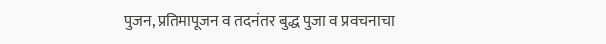पुजन, प्रतिमापूजन व तदनंतर बुद्ध पुजा व प्रवचनाचा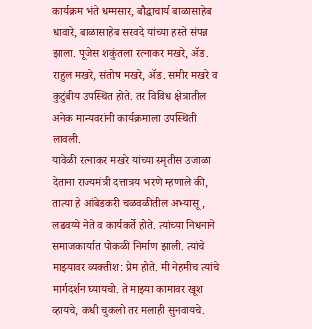कार्यक्रम भंते धम्मसार, बौद्धाचार्य बाळासाहेब धावारे, बाळासाहेब सरवदे यांच्या हस्ते संपन्न झाला. पूजेस शकुंतला रत्नाकर मखरे, ॲड. राहुल मखरे, संतोष मखरे, ॲड. समीर मखरे व कुटुंबीय उपस्थित होते. तर विविध क्षेत्रातील अनेक मान्यवरांनी कार्यक्रमाला उपस्थिती लावली.
यावेळी रत्नाकर मखरे यांच्या स्मृतीस उजाळा देताना राज्यमंत्री दत्तात्रय भरणे म्हणाले की, तात्या हे आंबेडकरी चळवळीतील अभ्यासू, लढवय्ये नेते व कार्यकर्ते होते. त्यांच्या निधनाने समाजकार्यात पोकळी निर्माण झाली. त्यांचे माझ्यावर व्यक्तीश: प्रेम होते. मी नेहमीच त्यांचे मार्गदर्शन घ्यायचो. ते माझ्या कामावर खूश व्हायचे, कधी चुकलो तर मलाही सुनवायचे.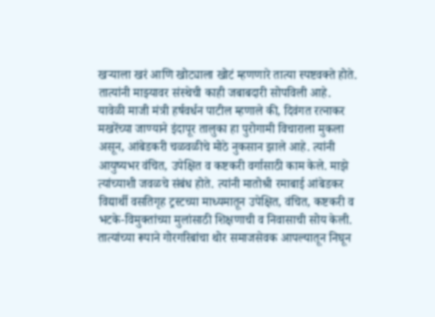खऱ्याला खरं आणि खोट्याला खोटं म्हणणारे तात्या स्पष्टवक्ते होते. तात्यांनी माझ्यावर संस्थेची काही जबाबदारी सोपविली आहे.
यावेळी माजी मंत्री हर्षवर्धन पाटील म्हणाले की, दिवंगत रत्नाकर मखरेंच्या जाण्याने इंदापूर तालुका हा पुरोगामी विचाराला मुकला असून, आंबेडकरी चळवळीचे मोठे नुकसान झाले आहे. त्यांनी आयुष्यभर वंचित, उपेक्षित व कष्टकरी वर्गासाठी काम केले. माझे त्यांच्याशी जवळचे संबंध होते. त्यांनी मातोश्री रमाबाई आंबेडकर विद्यार्थी वसतिगृह ट्रस्टच्या माध्यमातून उपेक्षित, वंचित, कष्टकरी व भटके-विमुक्तांच्या मुलांसाठी शिक्षणाची व निवासाची सोय केली. तात्यांच्या रूपाने गोरगरिबांचा थोर समाजसेवक आपल्यातून निघून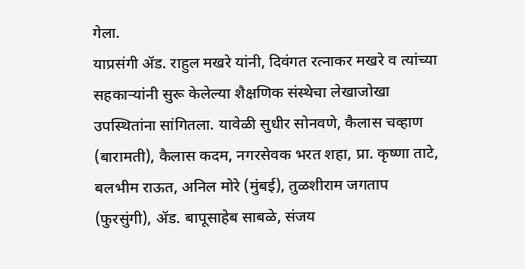गेला.
याप्रसंगी ॲड. राहुल मखरे यांनी, दिवंगत रत्नाकर मखरे व त्यांच्या सहकाऱ्यांनी सुरू केलेल्या शैक्षणिक संस्थेचा लेखाजोखा उपस्थितांना सांगितला. यावेळी सुधीर सोनवणे, कैलास चव्हाण (बारामती), कैलास कदम, नगरसेवक भरत शहा, प्रा. कृष्णा ताटे, बलभीम राऊत, अनिल मोरे (मुंबई), तुळशीराम जगताप (फुरसुंगी), ॲड. बापूसाहेब साबळे, संजय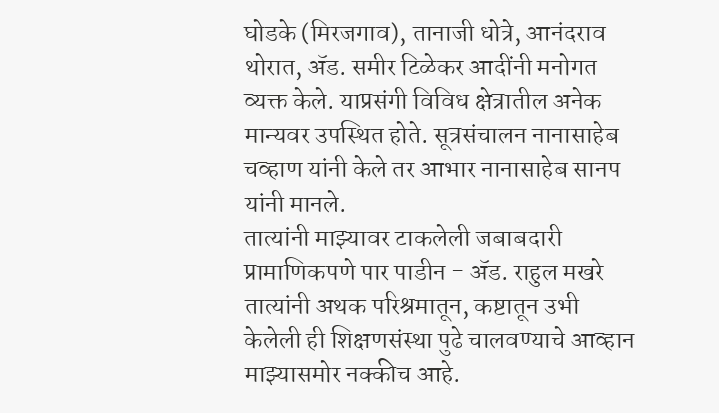घोडके (मिरजगाव), तानाजी धोत्रे, आनंदराव थोरात, ॲड. समीर टिळेकर आदींनी मनोगत व्यक्त केले. याप्रसंगी विविध क्षेत्रातील अनेक मान्यवर उपस्थित होते. सूत्रसंचालन नानासाहेब चव्हाण यांनी केले तर आभार नानासाहेब सानप यांनी मानले.
तात्यांनी माझ्यावर टाकलेली जबाबदारी प्रामाणिकपणे पार पाडीन - ॲड. राहुल मखरे
तात्यांनी अथक परिश्रमातून, कष्टातून उभी केलेली ही शिक्षणसंस्था पुढे चालवण्याचे आव्हान माझ्यासमोर नक्कीच आहे.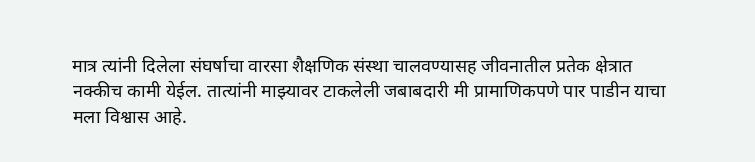मात्र त्यांनी दिलेला संघर्षाचा वारसा शैक्षणिक संस्था चालवण्यासह जीवनातील प्रतेक क्षेत्रात नक्कीच कामी येईल. तात्यांनी माझ्यावर टाकलेली जबाबदारी मी प्रामाणिकपणे पार पाडीन याचा मला विश्वास आहे.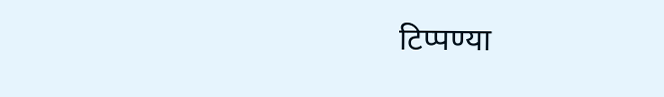टिप्पण्या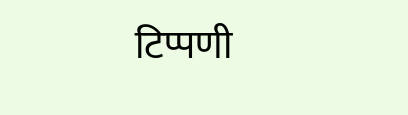टिप्पणी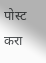पोस्ट करा